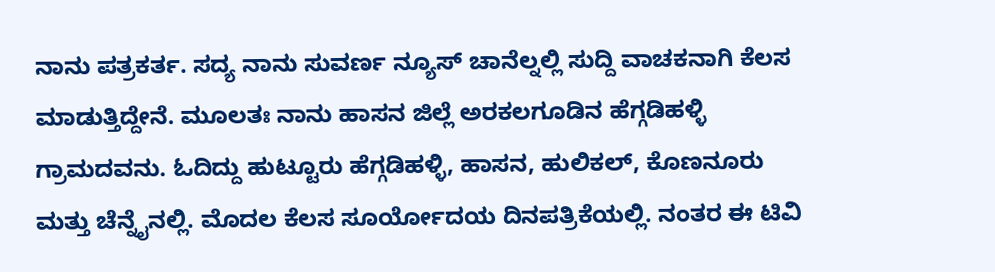ನಾನು ಪತ್ರಕರ್ತ. ಸದ್ಯ ನಾನು ಸುವರ್ಣ ನ್ಯೂಸ್ ಚಾನೆಲ್ನಲ್ಲಿ ಸುದ್ದಿ ವಾಚಕನಾಗಿ ಕೆಲಸ ಮಾಡುತ್ತಿದ್ದೇನೆ. ಮೂಲತಃ ನಾನು ಹಾಸನ ಜಿಲ್ಲೆ ಅರಕಲಗೂಡಿನ ಹೆಗ್ಗಡಿಹಳ್ಳಿ ಗ್ರಾಮದವನು. ಓದಿದ್ದು ಹುಟ್ಟೂರು ಹೆಗ್ಗಡಿಹಳ್ಳಿ, ಹಾಸನ, ಹುಲಿಕಲ್, ಕೊಣನೂರು ಮತ್ತು ಚೆನ್ನೈನಲ್ಲಿ. ಮೊದಲ ಕೆಲಸ ಸೂರ್ಯೋದಯ ದಿನಪತ್ರಿಕೆಯಲ್ಲಿ. ನಂತರ ಈ ಟಿವಿ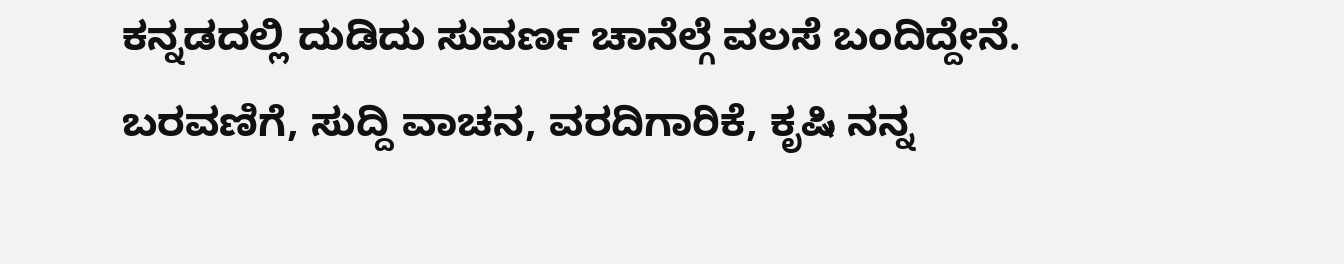ಕನ್ನಡದಲ್ಲಿ ದುಡಿದು ಸುವರ್ಣ ಚಾನೆಲ್ಗೆ ವಲಸೆ ಬಂದಿದ್ದೇನೆ. ಬರವಣಿಗೆ, ಸುದ್ದಿ ವಾಚನ, ವರದಿಗಾರಿಕೆ, ಕೃಷಿ ನನ್ನ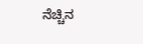ನೆಚ್ಚಿನ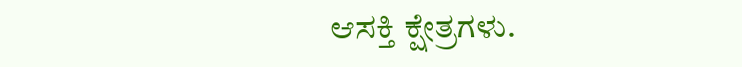ಆಸಕ್ತಿ ಕ್ಷೇತ್ರಗಳು.